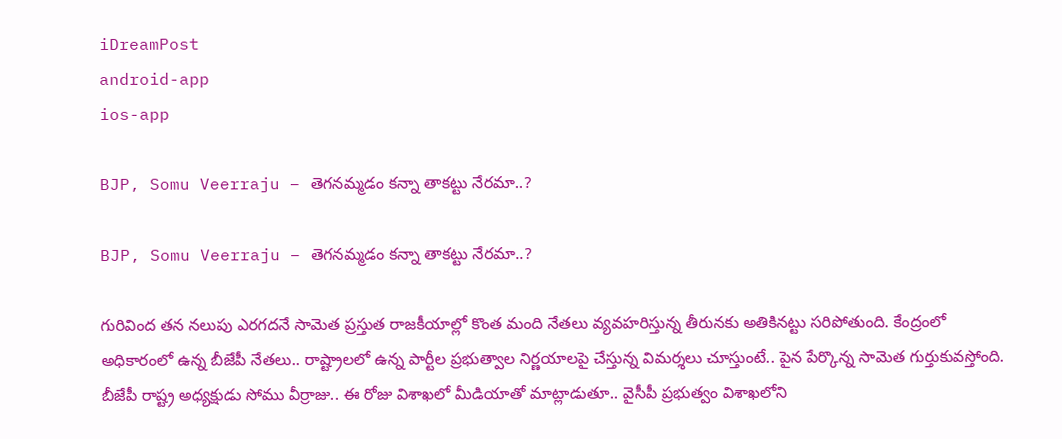iDreamPost
android-app
ios-app

BJP, Somu Veerraju – తెగనమ్మడం కన్నా తాకట్టు నేరమా..?

BJP, Somu Veerraju – తెగనమ్మడం కన్నా తాకట్టు నేరమా..?

గురివింద తన నలుపు ఎరగదనే సామెత ప్రస్తుత రాజకీయాల్లో కొంత మంది నేతలు వ్యవహరిస్తున్న తీరునకు అతికినట్టు సరిపోతుంది. కేంద్రంలో అధికారంలో ఉన్న బీజేపీ నేతలు.. రాష్ట్రాలలో ఉన్న పార్టీల ప్రభుత్వాల నిర్ణయాలపై చేస్తున్న విమర్శలు చూస్తుంటే.. పైన పేర్కొన్న సామెత గుర్తుకువస్తోంది. బీజేపీ రాష్ట్ర అధ్యక్షుడు సోము వీర్రాజు.. ఈ రోజు విశాఖలో మీడియాతో మాట్లాడుతూ.. వైసీపీ ప్రభుత్వం విశాఖలోని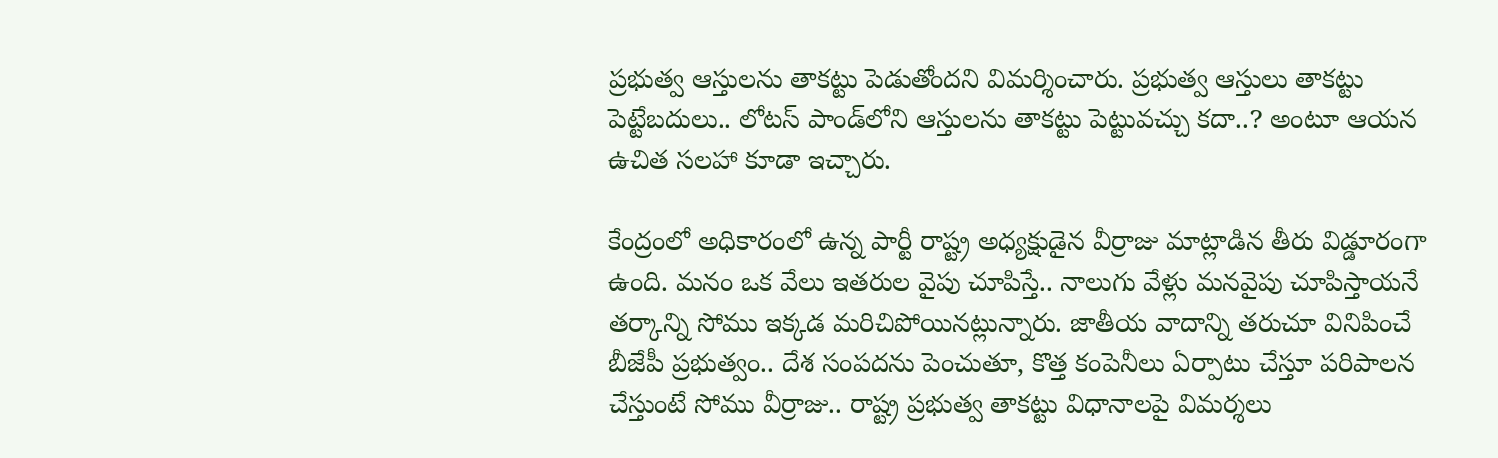ప్రభుత్వ ఆస్తులను తాకట్టు పెడుతోందని విమర్శించారు. ప్రభుత్వ ఆస్తులు తాకట్టు పెట్టేబదులు.. లోటస్‌ పాండ్‌లోని ఆస్తులను తాకట్టు పెట్టువచ్చు కదా..? అంటూ ఆయన ఉచిత సలహా కూడా ఇచ్చారు.

కేంద్రంలో అధికారంలో ఉన్న పార్టీ రాష్ట్ర అధ్యక్షుడైన వీర్రాజు మాట్లాడిన తీరు విడ్డూరంగా ఉంది. మనం ఒక వేలు ఇతరుల వైపు చూపిస్తే.. నాలుగు వేళ్లు మనవైపు చూపిస్తాయనే తర్కాన్ని సోము ఇక్కడ మరిచిపోయినట్లున్నారు. జాతీయ వాదాన్ని తరుచూ వినిపించే బీజేపీ ప్రభుత్వం.. దేశ సంపదను పెంచుతూ, కొత్త కంపెనీలు ఏర్పాటు చేస్తూ పరిపాలన చేస్తుంటే సోము వీర్రాజు.. రాష్ట్ర ప్రభుత్వ తాకట్టు విధానాలపై విమర్శలు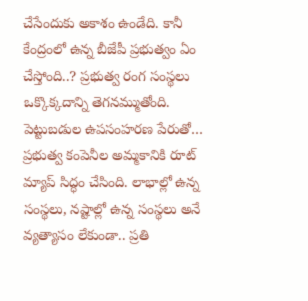చేసేందుకు అకాశం ఉండేది. కానీ కేంద్రంలో ఉన్న బీజేపీ ప్రభుత్వం ఏం చేస్తోంది..? ప్రభుత్వ రంగ సంస్థలు ఒక్కొక్కదాన్ని తెగనమ్ముతోంది. పెట్టుబడుల ఉపసంహరణ పేరుతో… ప్రభుత్వ కంపెనీల అమ్మకానికి రూట్‌ మ్యాప్‌ సిద్ధం చేసింది. లాభాల్లో ఉన్న సంస్థలు, నష్టాల్లో ఉన్న సంస్థలు అనే వ్యత్యాసం లేకుండా.. ప్రతి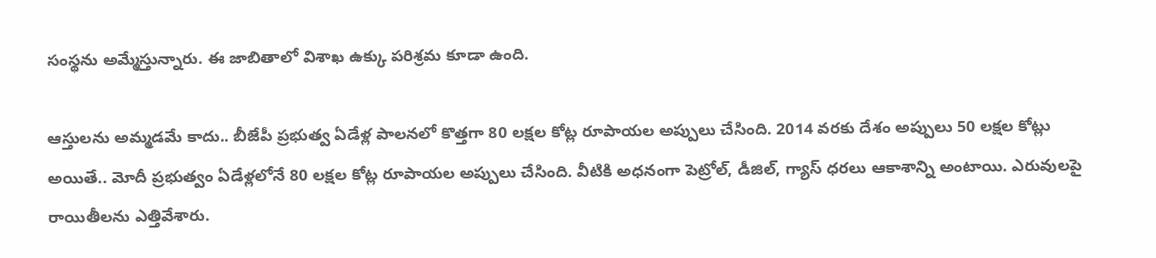సంస్థను అమ్మేస్తున్నారు. ఈ జాబితాలో విశాఖ ఉక్కు పరిశ్రమ కూడా ఉంది.

ఆస్తులను అమ్మడమే కాదు.. బీజేపీ ప్రభుత్వ ఏడేళ్ల పాలనలో కొత్తగా 80 లక్షల కోట్ల రూపాయల అప్పులు చేసింది. 2014 వరకు దేశం అప్పులు 50 లక్షల కోట్లు అయితే.. మోదీ ప్రభుత్వం ఏడేళ్లలోనే 80 లక్షల కోట్ల రూపాయల అప్పులు చేసింది. వీటికి అధనంగా పెట్రోల్, డీజిల్, గ్యాస్‌ ధరలు ఆకాశాన్ని అంటాయి. ఎరువులపై రాయితీలను ఎత్తివేశారు.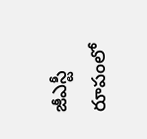జీఎస్టీ రూపంలో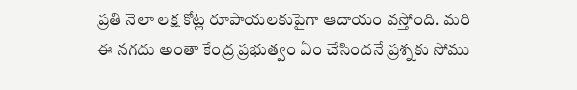ప్రతి నెలా లక్ష కోట్ల రూపాయలకుపైగా ఆదాయం వస్తోంది. మరి ఈ నగదు అంతా కేంద్ర ప్రభుత్వం ఏం చేసిందనే ప్రశ్నకు సోము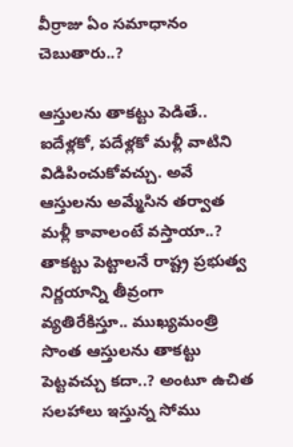వీర్రాజు ఏం సమాధానం చెబుతారు..?

ఆస్తులను తాకట్టు పెడితే.. ఐదేళ్లకో, పదేళ్లకో మళ్లీ వాటిని విడిపించుకోవచ్చు. అవే ఆస్తులను అమ్మేసిన తర్వాత మళ్లీ కావాలంటే వస్తాయా..? తాకట్టు పెట్టాలనే రాష్ట్ర ప్రభుత్వ నిర్ణయాన్ని తీవ్రంగా వ్యతిరేకిస్తూ.. ముఖ్యమంత్రి సొంత ఆస్తులను తాకట్టు పెట్టవచ్చు కదా..? అంటూ ఉచిత సలహాలు ఇస్తున్న సోము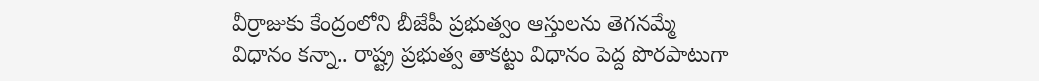వీర్రాజుకు కేంద్రంలోని బీజేపీ ప్రభుత్వం ఆస్తులను తెగనమ్మే విధానం కన్నా.. రాష్ట్ర ప్రభుత్వ తాకట్టు విధానం పెద్ద పొరపాటుగా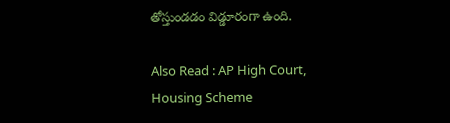తోస్తుండడం విడ్డూరంగా ఉంది.

Also Read : AP High Court, Housing Scheme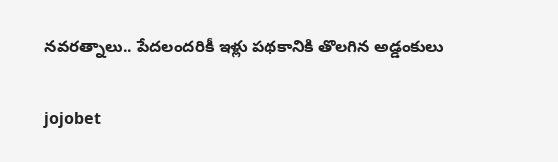నవరత్నాలు.. పేదలందరికీ ఇళ్లు పథకానికి తొలగిన అడ్డంకులు

jojobet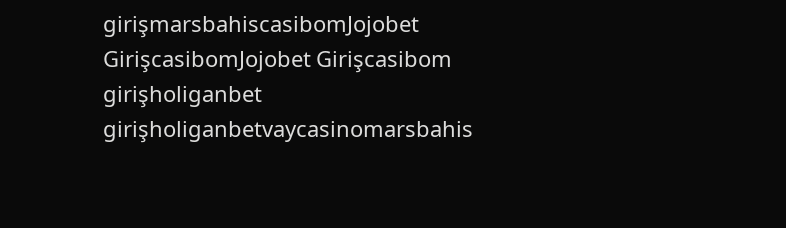girişmarsbahiscasibomJojobet GirişcasibomJojobet Girişcasibom girişholiganbet girişholiganbetvaycasinomarsbahis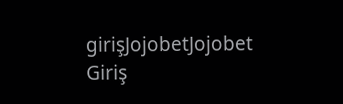girişJojobetJojobet Giriş